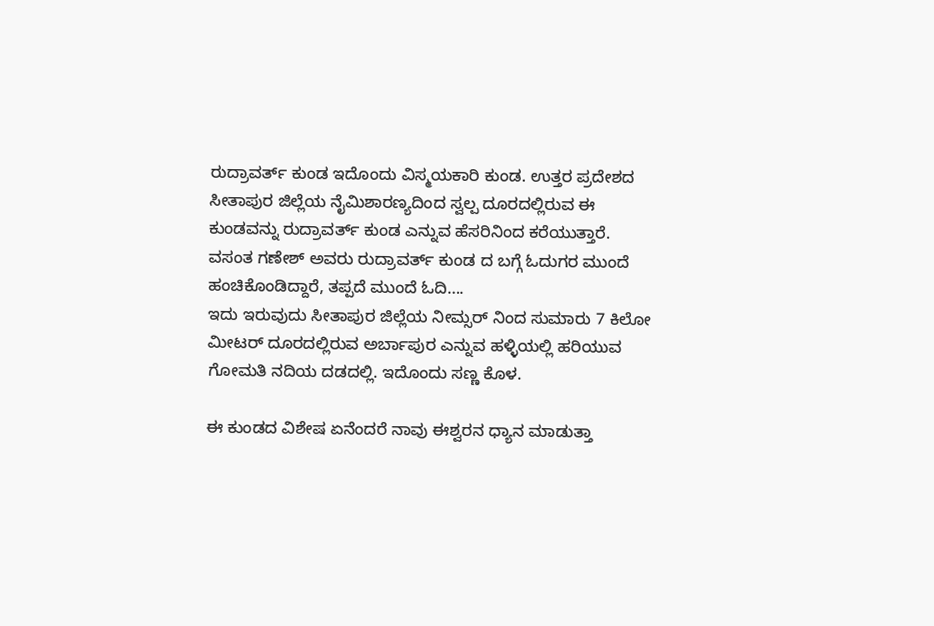ರುದ್ರಾವರ್ತ್ ಕುಂಡ ಇದೊಂದು ವಿಸ್ಮಯಕಾರಿ ಕುಂಡ. ಉತ್ತರ ಪ್ರದೇಶದ ಸೀತಾಪುರ ಜಿಲ್ಲೆಯ ನೈಮಿಶಾರಣ್ಯದಿಂದ ಸ್ವಲ್ಪ ದೂರದಲ್ಲಿರುವ ಈ ಕುಂಡವನ್ನು ರುದ್ರಾವರ್ತ್ ಕುಂಡ ಎನ್ನುವ ಹೆಸರಿನಿಂದ ಕರೆಯುತ್ತಾರೆ. ವಸಂತ ಗಣೇಶ್ ಅವರು ರುದ್ರಾವರ್ತ್ ಕುಂಡ ದ ಬಗ್ಗೆ ಓದುಗರ ಮುಂದೆ ಹಂಚಿಕೊಂಡಿದ್ದಾರೆ, ತಪ್ಪದೆ ಮುಂದೆ ಓದಿ….
ಇದು ಇರುವುದು ಸೀತಾಪುರ ಜಿಲ್ಲೆಯ ನೀಮ್ಸರ್ ನಿಂದ ಸುಮಾರು 7 ಕಿಲೋ ಮೀಟರ್ ದೂರದಲ್ಲಿರುವ ಅರ್ಬಾಪುರ ಎನ್ನುವ ಹಳ್ಳಿಯಲ್ಲಿ ಹರಿಯುವ ಗೋಮತಿ ನದಿಯ ದಡದಲ್ಲಿ. ಇದೊಂದು ಸಣ್ಣ ಕೊಳ.

ಈ ಕುಂಡದ ವಿಶೇಷ ಏನೆಂದರೆ ನಾವು ಈಶ್ವರನ ಧ್ಯಾನ ಮಾಡುತ್ತಾ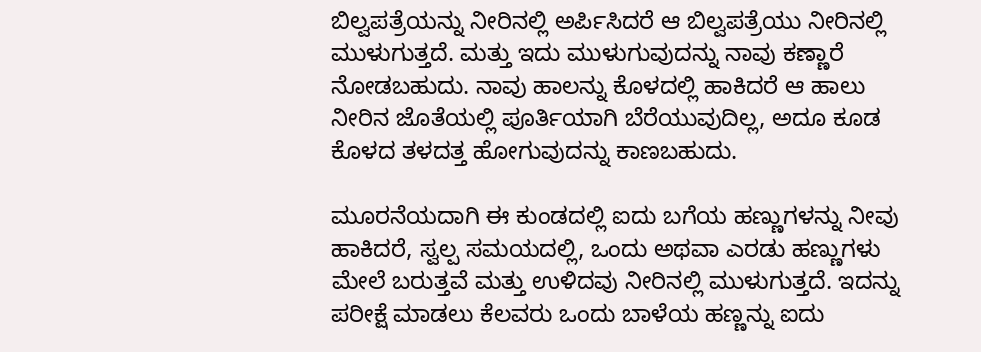ಬಿಲ್ವಪತ್ರೆಯನ್ನು ನೀರಿನಲ್ಲಿ ಅರ್ಪಿಸಿದರೆ ಆ ಬಿಲ್ವಪತ್ರೆಯು ನೀರಿನಲ್ಲಿ ಮುಳುಗುತ್ತದೆ. ಮತ್ತು ಇದು ಮುಳುಗುವುದನ್ನು ನಾವು ಕಣ್ಣಾರೆ ನೋಡಬಹುದು. ನಾವು ಹಾಲನ್ನು ಕೊಳದಲ್ಲಿ ಹಾಕಿದರೆ ಆ ಹಾಲು ನೀರಿನ ಜೊತೆಯಲ್ಲಿ ಪೂರ್ತಿಯಾಗಿ ಬೆರೆಯುವುದಿಲ್ಲ, ಅದೂ ಕೂಡ ಕೊಳದ ತಳದತ್ತ ಹೋಗುವುದನ್ನು ಕಾಣಬಹುದು.

ಮೂರನೆಯದಾಗಿ ಈ ಕುಂಡದಲ್ಲಿ ಐದು ಬಗೆಯ ಹಣ್ಣುಗಳನ್ನು ನೀವು ಹಾಕಿದರೆ, ಸ್ವಲ್ಪ ಸಮಯದಲ್ಲಿ, ಒಂದು ಅಥವಾ ಎರಡು ಹಣ್ಣುಗಳು ಮೇಲೆ ಬರುತ್ತವೆ ಮತ್ತು ಉಳಿದವು ನೀರಿನಲ್ಲಿ ಮುಳುಗುತ್ತದೆ. ಇದನ್ನು ಪರೀಕ್ಷೆ ಮಾಡಲು ಕೆಲವರು ಒಂದು ಬಾಳೆಯ ಹಣ್ಣನ್ನು ಐದು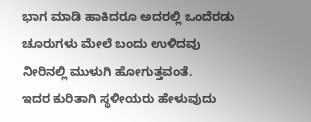ಭಾಗ ಮಾಡಿ ಹಾಕಿದರೂ ಅದರಲ್ಲಿ ಒಂದೆರಡು ಚೂರುಗಳು ಮೇಲೆ ಬಂದು ಉಳಿದವು ನೀರಿನಲ್ಲಿ ಮುಳುಗಿ ಹೋಗುತ್ತವಂತೆ.
ಇದರ ಕುರಿತಾಗಿ ಸ್ಥಳೀಯರು ಹೇಳುವುದು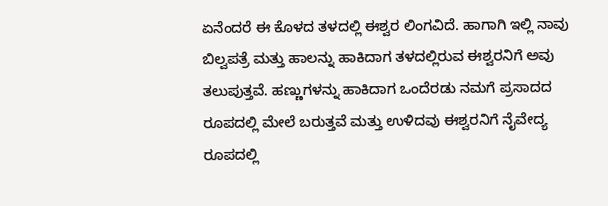ಏನೆಂದರೆ ಈ ಕೊಳದ ತಳದಲ್ಲಿ ಈಶ್ವರ ಲಿಂಗವಿದೆ. ಹಾಗಾಗಿ ಇಲ್ಲಿ ನಾವು ಬಿಲ್ವಪತ್ರೆ ಮತ್ತು ಹಾಲನ್ನು ಹಾಕಿದಾಗ ತಳದಲ್ಲಿರುವ ಈಶ್ವರನಿಗೆ ಅವು ತಲುಪುತ್ತವೆ. ಹಣ್ಣುಗಳನ್ನು ಹಾಕಿದಾಗ ಒಂದೆರಡು ನಮಗೆ ಪ್ರಸಾದದ ರೂಪದಲ್ಲಿ ಮೇಲೆ ಬರುತ್ತವೆ ಮತ್ತು ಉಳಿದವು ಈಶ್ವರನಿಗೆ ನೈವೇದ್ಯ ರೂಪದಲ್ಲಿ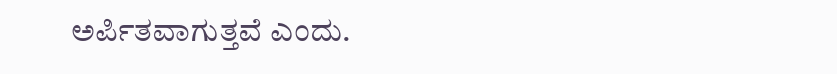ಅರ್ಪಿತವಾಗುತ್ತವೆ ಎಂದು.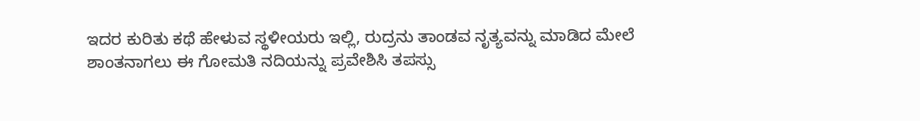ಇದರ ಕುರಿತು ಕಥೆ ಹೇಳುವ ಸ್ಥಳೀಯರು ಇಲ್ಲಿ, ರುದ್ರನು ತಾಂಡವ ನೃತ್ಯವನ್ನು ಮಾಡಿದ ಮೇಲೆ ಶಾಂತನಾಗಲು ಈ ಗೋಮತಿ ನದಿಯನ್ನು ಪ್ರವೇಶಿಸಿ ತಪಸ್ಸು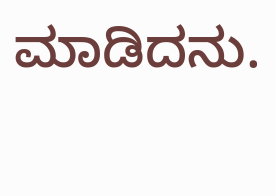ಮಾಡಿದನು.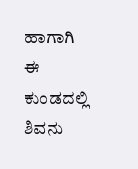ಹಾಗಾಗಿ ಈ ಕುಂಡದಲ್ಲಿ ಶಿವನು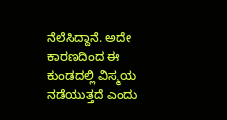ನೆಲೆಸಿದ್ದಾನೆ. ಅದೇ ಕಾರಣದಿಂದ ಈ ಕುಂಡದಲ್ಲಿ ವಿಸ್ಮಯ ನಡೆಯುತ್ತದೆ ಎಂದು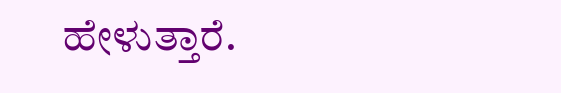ಹೇಳುತ್ತಾರೆ.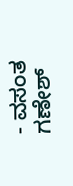- ವಸಂತ ಗಣೇಶ್